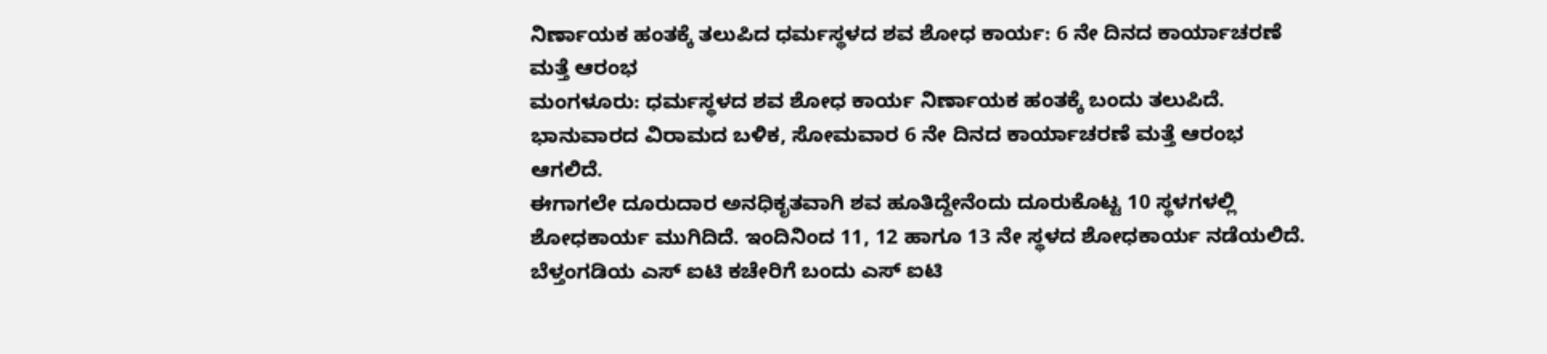ನಿರ್ಣಾಯಕ ಹಂತಕ್ಕೆ ತಲುಪಿದ ಧರ್ಮಸ್ಥಳದ ಶವ ಶೋಧ ಕಾರ್ಯ: 6 ನೇ ದಿನದ ಕಾರ್ಯಾಚರಣೆ ಮತ್ತೆ ಆರಂಭ
ಮಂಗಳೂರು: ಧರ್ಮಸ್ಥಳದ ಶವ ಶೋಧ ಕಾರ್ಯ ನಿರ್ಣಾಯಕ ಹಂತಕ್ಕೆ ಬಂದು ತಲುಪಿದೆ. ಭಾನುವಾರದ ವಿರಾಮದ ಬಳಿಕ, ಸೋಮವಾರ 6 ನೇ ದಿನದ ಕಾರ್ಯಾಚರಣೆ ಮತ್ತೆ ಆರಂಭ ಆಗಲಿದೆ.
ಈಗಾಗಲೇ ದೂರುದಾರ ಅನಧಿಕೃತವಾಗಿ ಶವ ಹೂತಿದ್ದೇನೆಂದು ದೂರುಕೊಟ್ಟ 10 ಸ್ಥಳಗಳಲ್ಲಿ ಶೋಧಕಾರ್ಯ ಮುಗಿದಿದೆ. ಇಂದಿನಿಂದ 11, 12 ಹಾಗೂ 13 ನೇ ಸ್ಥಳದ ಶೋಧಕಾರ್ಯ ನಡೆಯಲಿದೆ. ಬೆಳ್ತಂಗಡಿಯ ಎಸ್ ಐಟಿ ಕಚೇರಿಗೆ ಬಂದು ಎಸ್ ಐಟಿ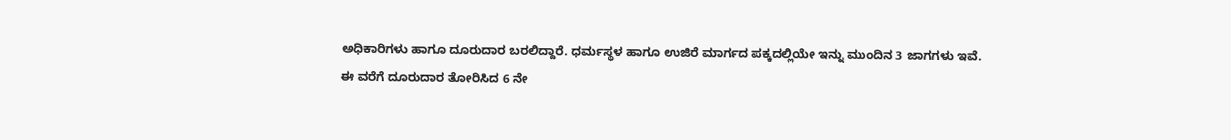ಅಧಿಕಾರಿಗಳು ಹಾಗೂ ದೂರುದಾರ ಬರಲಿದ್ದಾರೆ. ಧರ್ಮಸ್ಥಳ ಹಾಗೂ ಉಜಿರೆ ಮಾರ್ಗದ ಪಕ್ಕದಲ್ಲಿಯೇ ಇನ್ನು ಮುಂದಿನ 3 ಜಾಗಗಳು ಇವೆ.
ಈ ವರೆಗೆ ದೂರುದಾರ ತೋರಿಸಿದ 6 ನೇ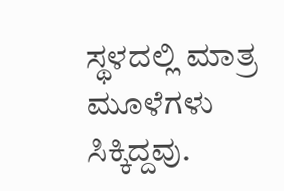ಸ್ಥಳದಲ್ಲಿ ಮಾತ್ರ ಮೂಳೆಗಳು ಸಿಕ್ಕಿದ್ದವು.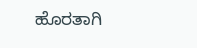ಹೊರತಾಗಿ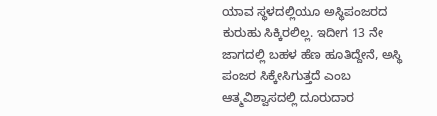ಯಾವ ಸ್ಥಳದಲ್ಲಿಯೂ ಅಸ್ಥಿಪಂಜರದ ಕುರುಹು ಸಿಕ್ಕಿರಲಿಲ್ಲ. ಇದೀಗ 13 ನೇ ಜಾಗದಲ್ಲಿ ಬಹಳ ಹೆಣ ಹೂತಿದ್ದೇನೆ, ಅಸ್ಥಿ ಪಂಜರ ಸಿಕ್ಕೇಸಿಗುತ್ತದೆ ಎಂಬ ಆತ್ಮವಿಶ್ವಾಸದಲ್ಲಿ ದೂರುದಾರ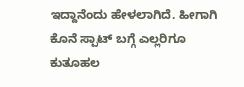ಇದ್ದಾನೆಂದು ಹೇಳಲಾಗಿದೆ. ಹೀಗಾಗಿ ಕೊನೆ ಸ್ಪಾಟ್ ಬಗ್ಗೆ ಎಲ್ಲರಿಗೂ ಕುತೂಹಲ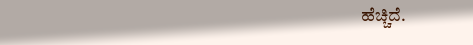ಹೆಚ್ಚಿದೆ.